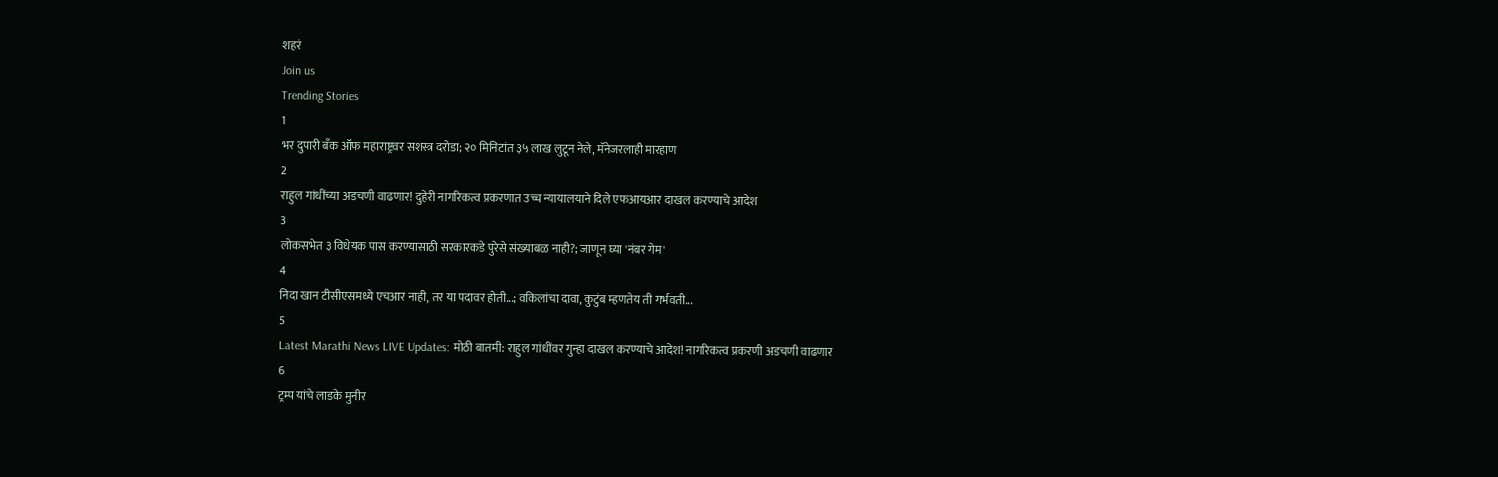शहरं
Join us
Trending Stories
1
भर दुपारी बँक ऑफ महाराष्ट्रवर सशस्त्र दरोडा; २० मिनिटांत ३५ लाख लुटून नेले, मॅनेजरलाही मारहाण
2
राहुल गांधींच्या अडचणी वाढणार! दुहेरी नागरिकत्व प्रकरणात उच्च न्यायालयाने दिले एफआयआर दाखल करण्याचे आदेश
3
लोकसभेत ३ विधेयक पास करण्यासाठी सरकारकडे पुरेसे संख्याबळ नाही?; जाणून घ्या 'नंबर गेम'
4
निदा खान टीसीएसमध्ये एचआर नाही, तर या पदावर होती...; वकिलांचा दावा, कुटुंब म्हणतेय ती गर्भवती...
5
Latest Marathi News LIVE Updates: मोठी बातमी: राहुल गांधींवर गुन्हा दाखल करण्याचे आदेश! नागरिकत्व प्रकरणी अडचणी वाढणार
6
ट्रम्प यांचे लाडके मुनीर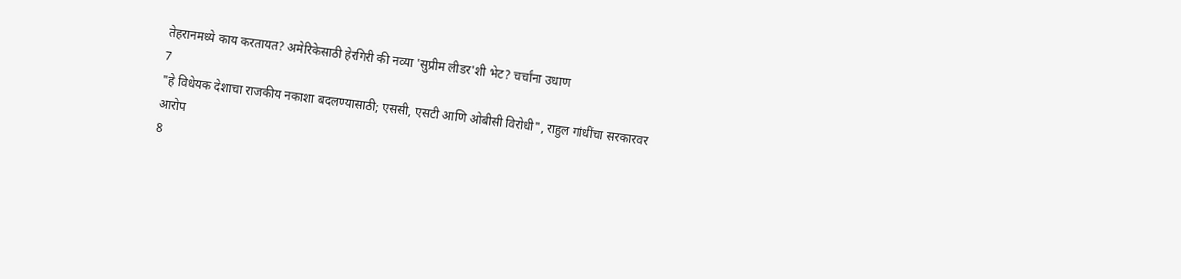तेहरानमध्ये काय करतायत? अमेरिकेसाठी हेरगिरी की नव्या 'सुप्रीम लीडर'शी भेट? चर्चांना उधाण
7
"हे विधेयक देशाचा राजकीय नकाशा बदलण्यासाठी; एससी, एसटी आणि ओबीसी विरोधी", राहुल गांधींचा सरकारवर आरोप
8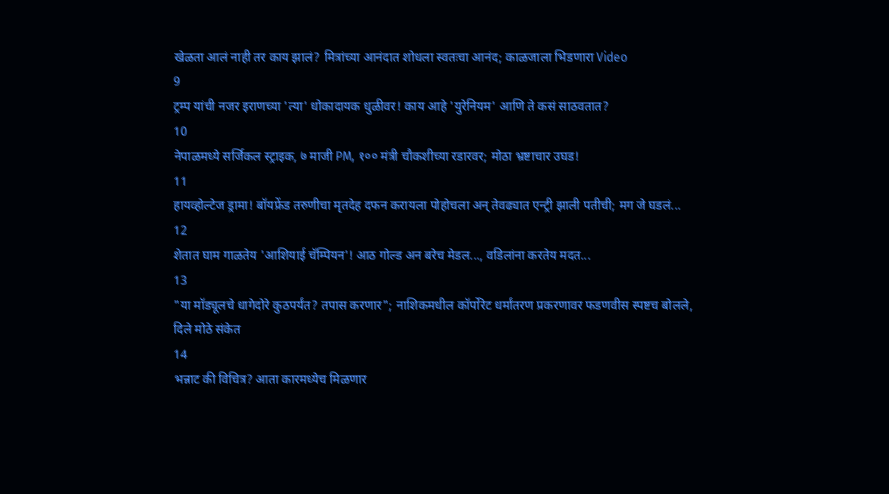खेळता आलं नाही तर काय झालं? मित्रांच्या आनंदात शोधला स्वतःचा आनंद; काळजाला भिडणारा Video
9
ट्रम्प यांची नजर इराणच्या 'त्या' धोकादायक धुळीवर! काय आहे 'युरेनियम' आणि ते कसं साठवतात?
10
नेपाळमध्ये सर्जिकल स्ट्राइक, ७ माजी PM, १०० मंत्री चौकशीच्या रडारवर; मोठा भ्रष्टाचार उघड!
11
हायव्होल्टेज ड्रामा! बॉयफ्रेंड तरुणीचा मृतदेह दफन करायला पोहोचला अन् तेवढ्यात एन्ट्री झाली पतीची; मग जे घडलं...
12
शेतात घाम गाळतेय 'आशियाई चॅम्पियन'! आठ गोल्ड अन बरेच मेडल..., वडिलांना करतेय मदत...
13
"या मॉड्यूलचे धागेदोरे कुठपर्यंत? तपास करणार"; नाशिकमधील कॉर्पोरेट धर्मांतरण प्रकरणावर फडणवीस स्पष्टच बोलले, दिले मोठे संकेत
14
भन्नाट की विचित्र? आता कारमध्येच मिळणार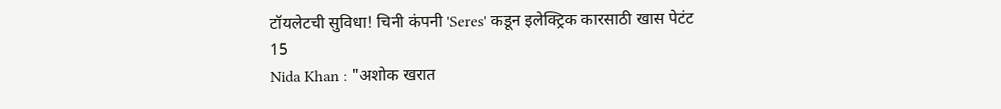टॉयलेटची सुविधा! चिनी कंपनी 'Seres' कडून इलेक्ट्रिक कारसाठी खास पेटंट
15
Nida Khan : "अशोक खरात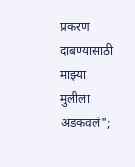प्रकरण दाबण्यासाठी माझ्या मुलीला अडकवलं";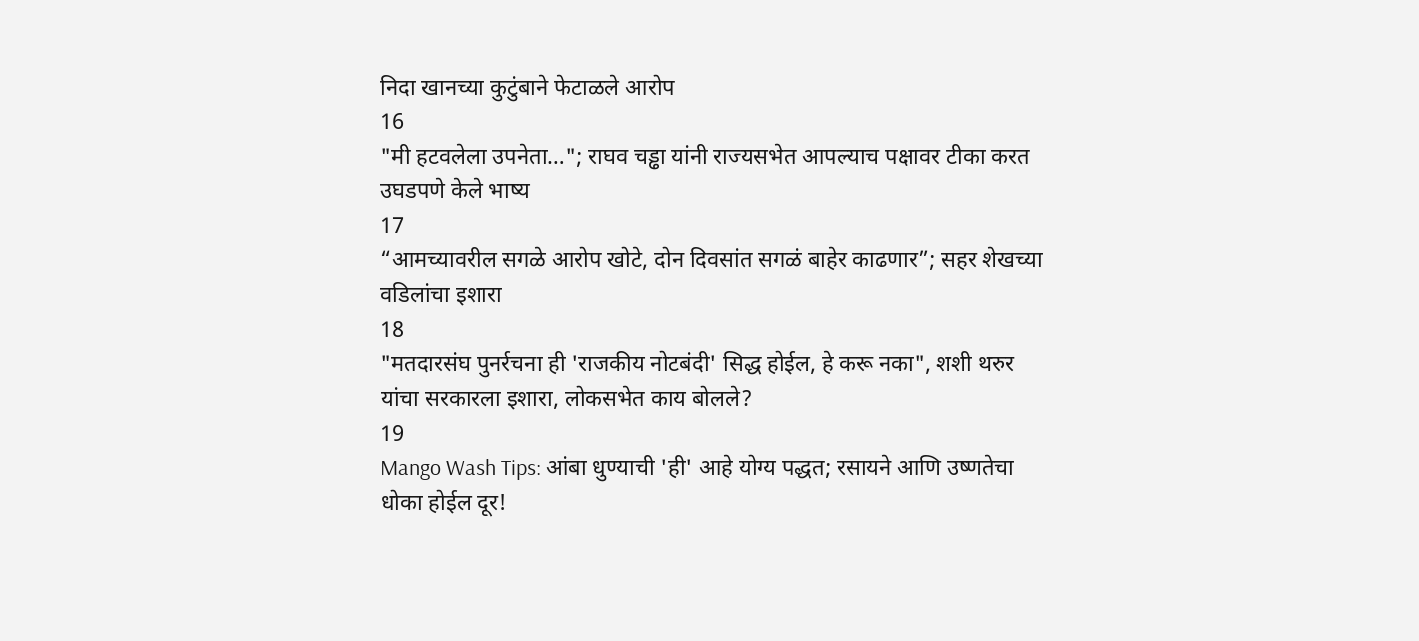निदा खानच्या कुटुंबाने फेटाळले आरोप
16
"मी हटवलेला उपनेता…"; राघव चड्ढा यांनी राज्यसभेत आपल्याच पक्षावर टीका करत उघडपणे केले भाष्य
17
“आमच्यावरील सगळे आरोप खोटे, दोन दिवसांत सगळं बाहेर काढणार”; सहर शेखच्या वडिलांचा इशारा
18
"मतदारसंघ पुनर्रचना ही 'राजकीय नोटबंदी' सिद्ध होईल, हे करू नका", शशी थरुर यांचा सरकारला इशारा, लोकसभेत काय बोलले?
19
Mango Wash Tips: आंबा धुण्याची 'ही' आहे योग्य पद्धत; रसायने आणि उष्णतेचा धोका होईल दूर!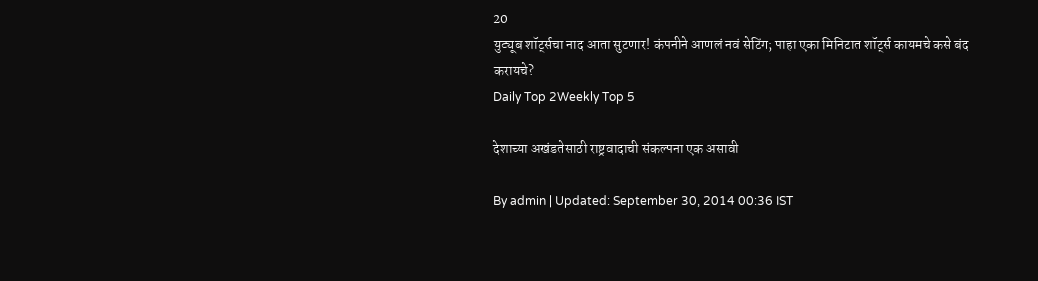20
युट्यूब शॉर्ट्सचा नाद आता सुटणार! कंपनीने आणलं नवं सेटिंग; पाहा एका मिनिटात शॉर्ट्स कायमचे कसे बंद करायचे?
Daily Top 2Weekly Top 5

देशाच्या अखंडतेसाठी राष्ट्रवादाची संकल्पना एक असावी

By admin | Updated: September 30, 2014 00:36 IST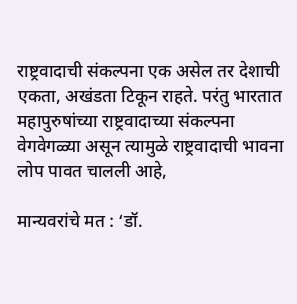राष्ट्रवादाची संकल्पना एक असेल तर देशाची एकता, अखंडता टिकून राहते. परंतु भारतात महापुरुषांच्या राष्ट्रवादाच्या संकल्पना वेगवेगळ्या असून त्यामुळे राष्ट्रवादाची भावना लोप पावत चालली आहे,

मान्यवरांचे मत : ‘डॉ.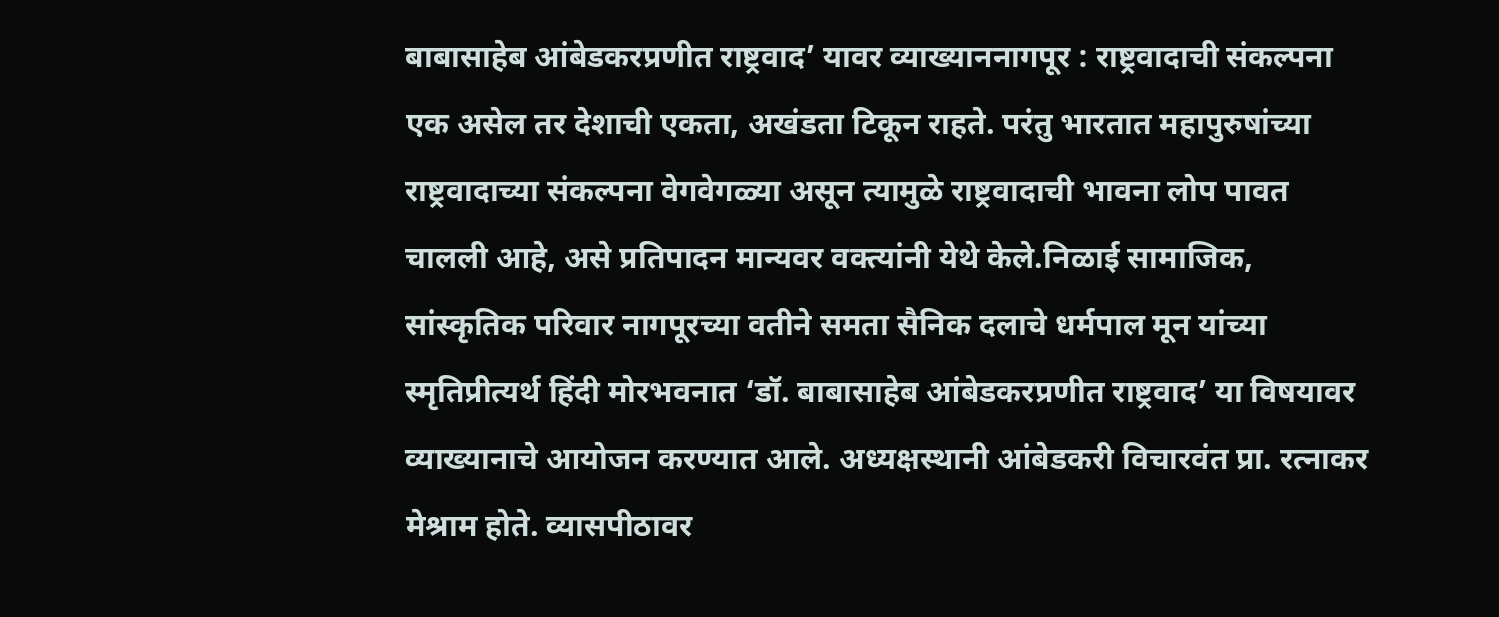बाबासाहेब आंबेडकरप्रणीत राष्ट्रवाद’ यावर व्याख्याननागपूर : राष्ट्रवादाची संकल्पना एक असेल तर देशाची एकता, अखंडता टिकून राहते. परंतु भारतात महापुरुषांच्या राष्ट्रवादाच्या संकल्पना वेगवेगळ्या असून त्यामुळे राष्ट्रवादाची भावना लोप पावत चालली आहे, असे प्रतिपादन मान्यवर वक्त्यांनी येथे केले.निळाई सामाजिक, सांस्कृतिक परिवार नागपूरच्या वतीने समता सैनिक दलाचे धर्मपाल मून यांच्या स्मृतिप्रीत्यर्थ हिंदी मोरभवनात ‘डॉ. बाबासाहेब आंबेडकरप्रणीत राष्ट्रवाद’ या विषयावर व्याख्यानाचे आयोजन करण्यात आले. अध्यक्षस्थानी आंबेडकरी विचारवंत प्रा. रत्नाकर मेश्राम होते. व्यासपीठावर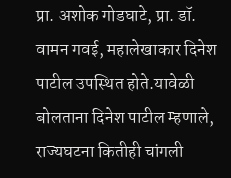प्रा. अशोक गोडघाटे, प्रा. डॉ. वामन गवई, महालेखाकार दिनेश पाटील उपस्थित होते.यावेळी बोलताना दिनेश पाटील म्हणाले, राज्यघटना कितीही चांगली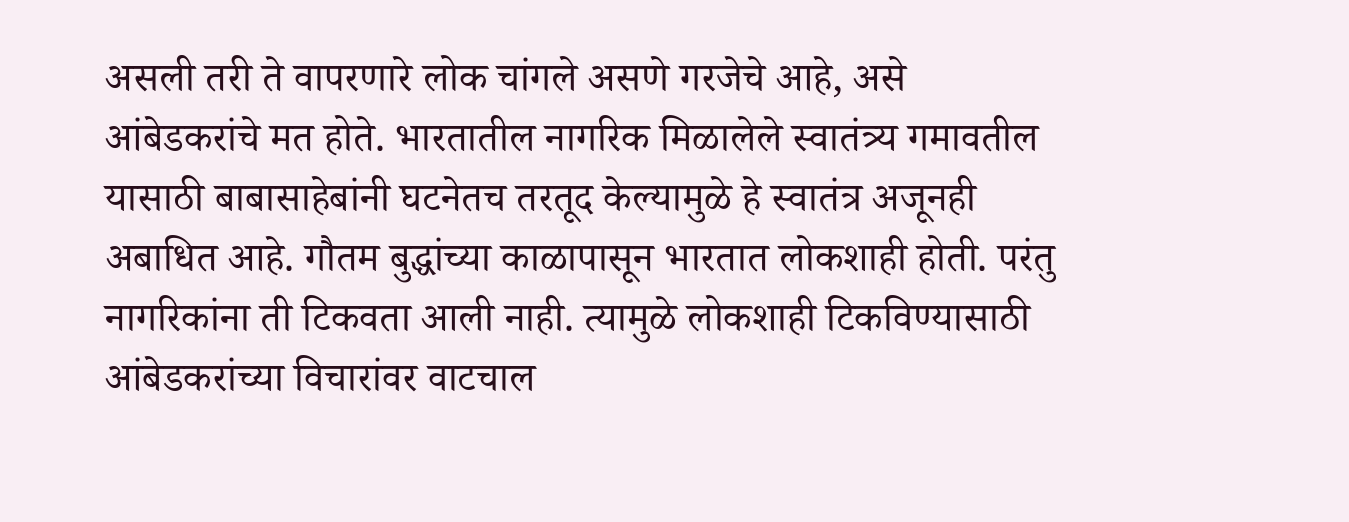असली तरी ते वापरणारे लोक चांगले असणे गरजेचे आहे, असे आंबेडकरांचे मत होते. भारतातील नागरिक मिळालेले स्वातंत्र्य गमावतील यासाठी बाबासाहेबांनी घटनेतच तरतूद केल्यामुळे हे स्वातंत्र अजूनही अबाधित आहे. गौतम बुद्धांच्या काळापासून भारतात लोकशाही होती. परंतु नागरिकांना ती टिकवता आली नाही. त्यामुळे लोकशाही टिकविण्यासाठी आंबेडकरांच्या विचारांवर वाटचाल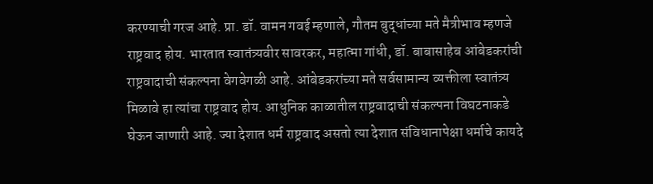करण्याची गरज आहे. प्रा. डॉ. वामन गवई म्हणाले, गौतम बुद्धांच्या मते मैत्रीभाव म्हणजे राष्ट्रवाद होय. भारतात स्वातंत्र्यवीर सावरकर, महात्मा गांधी, डॉ. बाबासाहेब आंबेडकरांची राष्ट्रवादाची संकल्पना वेगवेगळी आहे. आंबेडकरांच्या मते सर्वसामान्य व्यक्तीला स्वातंत्र्य मिळावे हा त्यांचा राष्ट्रवाद होय. आधुनिक काळातील राष्ट्रवादाची संकल्पना विघटनाकडे घेऊन जाणारी आहे. ज्या देशात धर्म राष्ट्रवाद असतो त्या देशात संविधानापेक्षा धर्माचे कायदे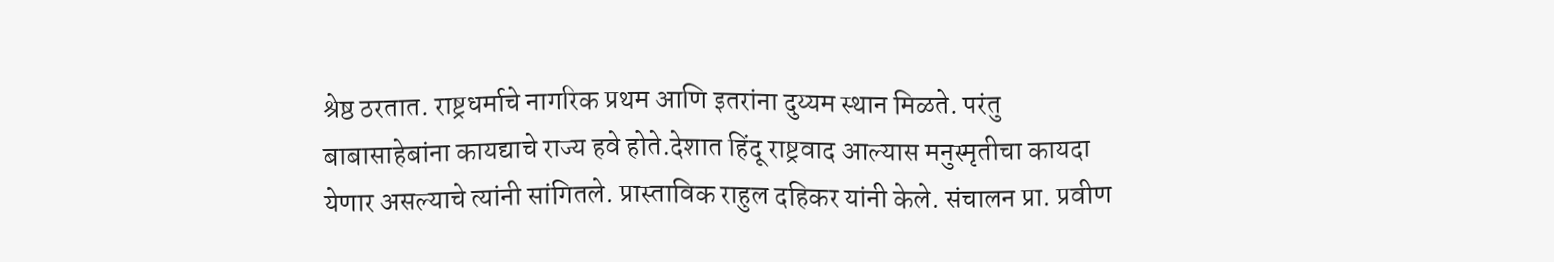श्रेष्ठ ठरतात. राष्ट्रधर्माचे नागरिक प्रथम आणि इतरांना दुय्यम स्थान मिळते. परंतु बाबासाहेबांना कायद्याचे राज्य हवे होते.देशात हिंदू राष्ट्रवाद आल्यास मनुस्मृतीचा कायदा येणार असल्याचे त्यांनी सांगितले. प्रास्ताविक राहुल दहिकर यांनी केले. संचालन प्रा. प्रवीण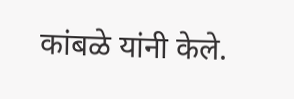कांबळे यांनी केले.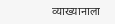व्याख्यानाला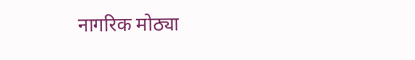नागरिक मोठ्या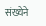संख्येने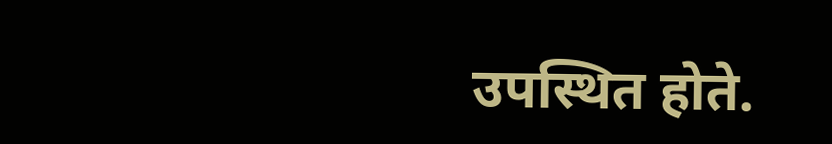उपस्थित होते.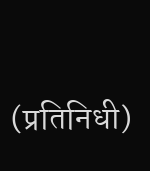(प्रतिनिधी)